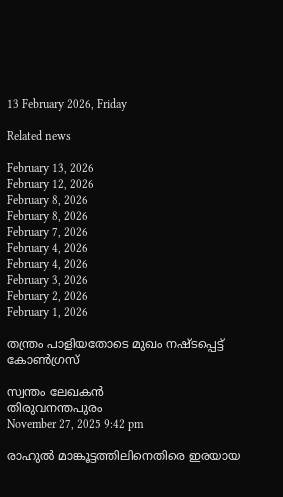13 February 2026, Friday

Related news

February 13, 2026
February 12, 2026
February 8, 2026
February 8, 2026
February 7, 2026
February 4, 2026
February 4, 2026
February 3, 2026
February 2, 2026
February 1, 2026

തന്ത്രം പാളിയതോടെ മുഖം നഷ്ടപ്പെട്ട് കോണ്‍ഗ്രസ്

സ്വന്തം ലേഖകന്‍
തിരുവനന്തപുരം
November 27, 2025 9:42 pm

രാഹുല്‍ മാങ്കൂട്ടത്തിലിനെതിരെ ഇരയായ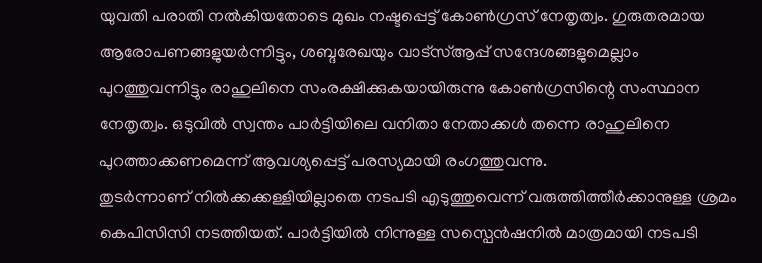യുവതി പരാതി നല്‍കിയതോടെ മുഖം നഷ്ടപ്പെട്ട് കോണ്‍ഗ്രസ് നേതൃത്വം. ഗുരുതരമായ ആരോപണങ്ങളുയര്‍ന്നിട്ടും, ശബ്ദരേഖയും വാട്സ്ആപ്പ് സന്ദേശങ്ങളുമെല്ലാം പുറത്തുവന്നിട്ടും രാഹുലിനെ സംരക്ഷിക്കുകയായിരുന്നു കോണ്‍ഗ്രസിന്റെ സംസ്ഥാന നേതൃത്വം. ഒടുവില്‍ സ്വന്തം പാര്‍ട്ടിയിലെ വനിതാ നേതാക്കള്‍ തന്നെ രാഹുലിനെ പുറത്താക്കണമെന്ന് ആവശ്യപ്പെട്ട് പരസ്യമായി രംഗത്തുവന്നു.
തുടര്‍ന്നാണ് നില്‍ക്കക്കള്ളിയില്ലാതെ നടപടി എടുത്തുവെന്ന് വരുത്തിത്തീര്‍ക്കാനുള്ള ശ്രമം കെപിസിസി നടത്തിയത്. പാര്‍ട്ടിയില്‍ നിന്നുള്ള സസ്പെന്‍ഷനില്‍ മാത്രമായി നടപടി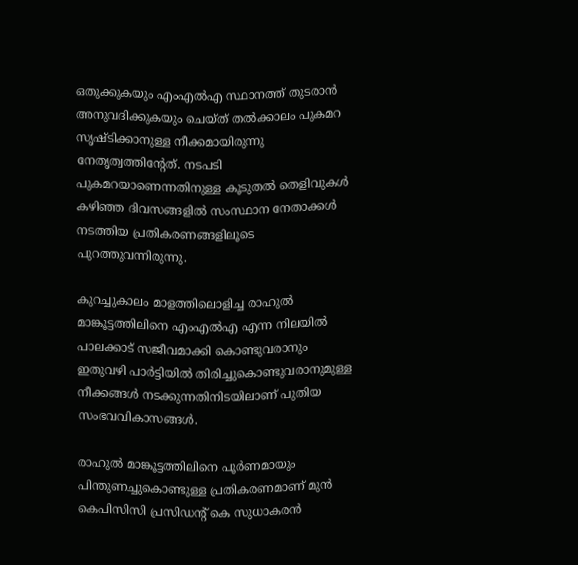ഒതുക്കുകയും എംഎല്‍എ സ്ഥാനത്ത് തുടരാന്‍ അനുവദിക്കുകയും ചെയ്ത് തല്‍ക്കാലം പുകമറ സൃഷ്ടിക്കാനുള്ള നീക്കമായിരുന്നു നേതൃത്വത്തിന്റേത്. നടപടി പുകമറയാണെന്നതിനുള്ള കൂടുതല്‍ തെളിവുകള്‍ കഴിഞ്ഞ ദിവസങ്ങളില്‍ സംസ്ഥാന നേതാക്കള്‍ നടത്തിയ പ്രതികരണങ്ങളിലൂടെ പുറത്തുവന്നിരുന്നു.

കുറച്ചുകാലം മാളത്തിലൊളിച്ച രാഹുല്‍ മാങ്കൂട്ടത്തിലിനെ എംഎല്‍എ എന്ന നിലയില്‍ പാലക്കാട് സജീവമാക്കി കൊണ്ടുവരാനും ഇതുവഴി പാര്‍ട്ടിയില്‍ തിരിച്ചുകൊണ്ടുവരാനുമുള്ള നീക്കങ്ങള്‍ നടക്കുന്നതിനിടയിലാണ് പുതിയ സംഭവവികാസങ്ങള്‍.

രാഹുല്‍ മാങ്കൂട്ടത്തിലിനെ പൂര്‍ണമായും പിന്തുണച്ചുകൊണ്ടുള്ള പ്രതികരണമാണ് മുന്‍ കെപിസിസി പ്രസിഡന്റ് കെ സുധാകരന്‍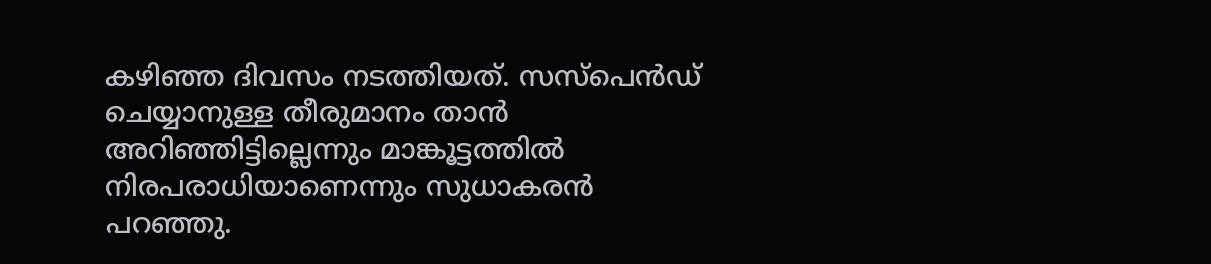കഴിഞ്ഞ ദിവസം നടത്തിയത്. സസ്പെന്‍ഡ് ചെയ്യാനുള്ള തീരുമാനം താന്‍ അറിഞ്ഞിട്ടില്ലെന്നും മാങ്കൂട്ടത്തില്‍ നിരപരാധിയാണെന്നും സുധാകരന്‍ പറഞ്ഞു.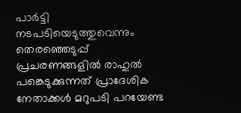പാര്‍ട്ടി നടപടിയെടുത്തുവെന്നും തെരഞ്ഞെടുപ്പ് പ്രചരണങ്ങളില്‍ രാഹുല്‍ പങ്കെടുക്കുന്നത് പ്രാദേശിക നേതാക്കള്‍ മറുപടി പറയേണ്ട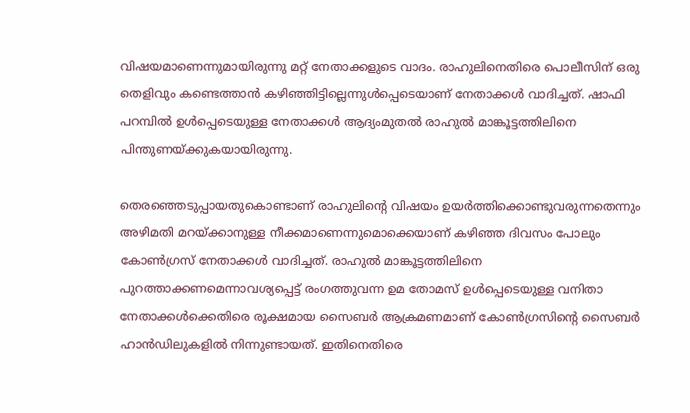വിഷയമാണെന്നുമായിരുന്നു മറ്റ് നേതാക്കളുടെ വാദം. രാഹുലിനെതിരെ പൊലീസിന് ഒരു തെളിവും കണ്ടെത്താന്‍ കഴിഞ്ഞിട്ടില്ലെന്നുള്‍പ്പെടെയാണ് നേതാക്കള്‍ വാദിച്ചത്. ഷാഫി പറമ്പില്‍ ഉള്‍പ്പെടെയുള്ള നേതാക്കള്‍ ആദ്യംമുതല്‍ രാഹുല്‍ മാങ്കൂട്ടത്തിലിനെ പിന്തുണയ്ക്കുകയായിരുന്നു.

തെരഞ്ഞെടുപ്പായതുകൊണ്ടാണ് രാഹുലിന്റെ വിഷയം ഉയര്‍ത്തിക്കൊണ്ടുവരുന്നതെന്നും അഴിമതി മറയ്ക്കാനുള്ള നീക്കമാണെന്നുമൊക്കെയാണ് കഴിഞ്ഞ ദിവസം പോലും കോണ്‍ഗ്രസ് നേതാക്കള്‍ വാദിച്ചത്. രാഹുല്‍ മാങ്കൂട്ടത്തിലിനെ പുറത്താക്കണമെന്നാവശ്യപ്പെട്ട് രംഗത്തുവന്ന ഉമ തോമസ് ഉള്‍പ്പെടെയുള്ള വനിതാ നേതാക്കള്‍ക്കെതിരെ രൂക്ഷമായ സൈബര്‍ ആക്രമണമാണ് കോണ്‍ഗ്രസിന്റെ സൈബര്‍ ഹാന്‍ഡിലുകളില്‍ നിന്നുണ്ടായത്. ഇതിനെതിരെ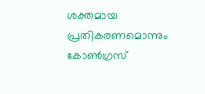ശക്തമായ പ്രതികരണമൊന്നും കോണ്‍ഗ്രസ്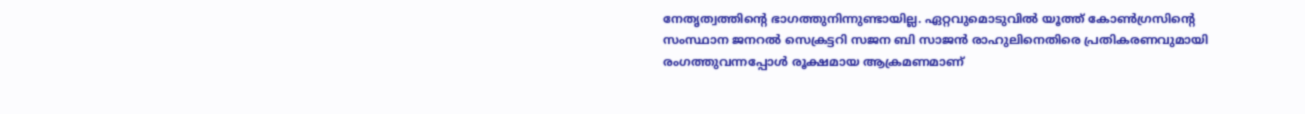നേതൃത്വത്തിന്റെ ഭാഗത്തുനിന്നുണ്ടായില്ല. ഏറ്റവുമൊടുവില്‍ യൂത്ത് കോണ്‍ഗ്രസിന്റെ സംസ്ഥാന ജനറല്‍ സെക്രട്ടറി സജന ബി സാജന്‍ രാഹുലിനെതിരെ പ്രതികരണവുമായി രംഗത്തുവന്നപ്പോള്‍ രൂക്ഷമായ ആക്രമണമാണ്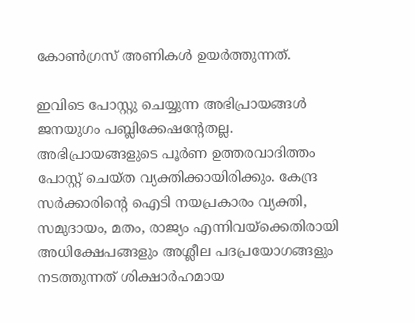കോണ്‍ഗ്രസ് അണികള്‍ ഉയര്‍ത്തുന്നത്.

ഇവിടെ പോസ്റ്റു ചെയ്യുന്ന അഭിപ്രായങ്ങള്‍ ജനയുഗം പബ്ലിക്കേഷന്റേതല്ല. അഭിപ്രായങ്ങളുടെ പൂര്‍ണ ഉത്തരവാദിത്തം പോസ്റ്റ് ചെയ്ത വ്യക്തിക്കായിരിക്കും. കേന്ദ്ര സര്‍ക്കാരിന്റെ ഐടി നയപ്രകാരം വ്യക്തി, സമുദായം, മതം, രാജ്യം എന്നിവയ്‌ക്കെതിരായി അധിക്ഷേപങ്ങളും അശ്ലീല പദപ്രയോഗങ്ങളും നടത്തുന്നത് ശിക്ഷാര്‍ഹമായ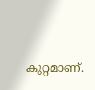കുറ്റമാണ്.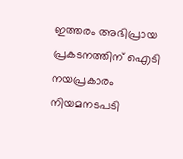ഇത്തരം അഭിപ്രായ പ്രകടനത്തിന് ഐടി നയപ്രകാരം നിയമനടപടി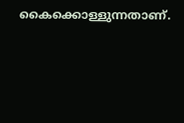കൈക്കൊള്ളുന്നതാണ്.